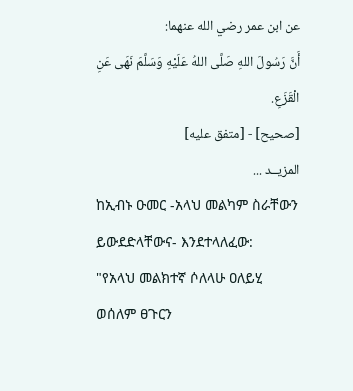عن ابن عمر رضي الله عنهما:
أَنَّ رَسُولَ اللهِ صَلَّى اللهُ عَلَيْهِ وَسَلَّمَ نَهَى عَنِ الْقَزَعِ.
[صحيح] - [متفق عليه]
المزيــد ...
ከኢብኑ ዑመር -አላህ መልካም ስራቸውን ይውደድላቸውና- እንደተላለፈው:
"የአላህ መልክተኛ ሶለላሁ ዐለይሂ ወሰለም ፀጉርን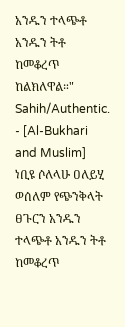አንዱን ተላጭቶ አንዱን ትቶ ከመቆረጥ ከልክለዋል።"
Sahih/Authentic. - [Al-Bukhari and Muslim]
ነቢዩ ሶለላሁ ዐለይሂ ወሰለም የጭንቅላት ፀጉርን አንዱን ተላጭቶ አንዱን ትቶ ከመቆረጥ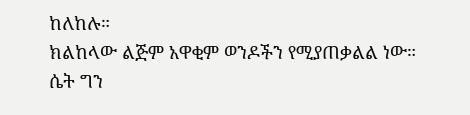ከለከሉ።
ክልከላው ልጅም አዋቂም ወንዶችን የሚያጠቃልል ነው። ሴት ግን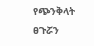የጭንቅላት ፀጉሯን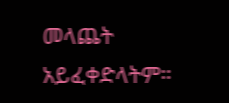መላጨት አይፈቀድላትም።